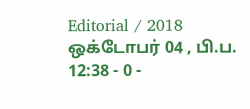Editorial / 2018 ஒக்டோபர் 04 , பி.ப. 12:38 - 0 -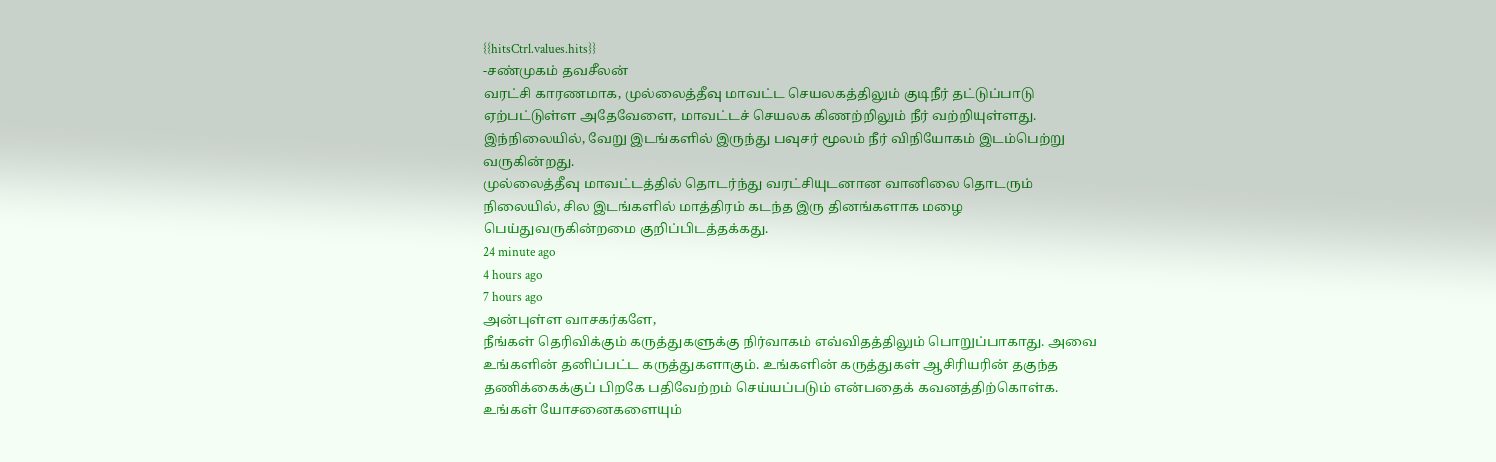{{hitsCtrl.values.hits}}
-சண்முகம் தவசீலன்
வரட்சி காரணமாக, முல்லைத்தீவு மாவட்ட செயலகத்திலும் குடிநீர் தட்டுப்பாடு ஏற்பட்டுள்ள அதேவேளை, மாவட்டச் செயலக கிணற்றிலும் நீர் வற்றியுள்ளது.
இந்நிலையில், வேறு இடங்களில் இருந்து பவுசர் மூலம் நீர் விநியோகம் இடம்பெற்று வருகின்றது.
முல்லைத்தீவு மாவட்டத்தில் தொடர்ந்து வரட்சியுடனான வானிலை தொடரும் நிலையில், சில இடங்களில் மாத்திரம் கடந்த இரு தினங்களாக மழை பெய்துவருகின்றமை குறிப்பிடத்தக்கது.
24 minute ago
4 hours ago
7 hours ago
அன்புள்ள வாசகர்களே,
நீங்கள் தெரிவிக்கும் கருத்துகளுக்கு நிர்வாகம் எவ்விதத்திலும் பொறுப்பாகாது. அவை உங்களின் தனிப்பட்ட கருத்துகளாகும். உங்களின் கருத்துகள் ஆசிரியரின் தகுந்த தணிக்கைக்குப் பிறகே பதிவேற்றம் செய்யப்படும் என்பதைக் கவனத்திற்கொள்க. உங்கள் யோசனைகளையும்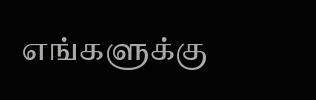எங்களுக்கு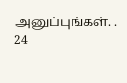அனுப்புங்கள். .
24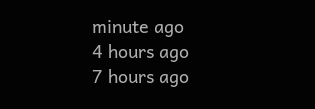minute ago
4 hours ago
7 hours ago